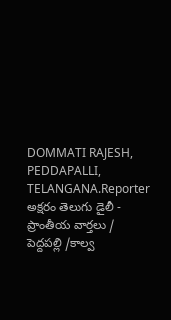DOMMATI RAJESH, PEDDAPALLI, TELANGANA.Reporter
అక్షరం తెలుగు డైలీ - ప్రాంతీయ వార్తలు / పెద్దపల్లి /కాల్వ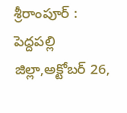శ్రీరాంపూర్ : పెద్దపల్లి జిల్లా,అక్టోబర్ 26,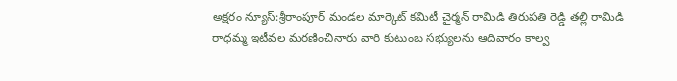అక్షరం న్యూస్:శ్రీరాంపూర్ మండల మార్కెట్ కమిటీ చైర్మన్ రామిడి తిరుపతి రెడ్డి తల్లి రామిడి రాధమ్మ ఇటీవల మరణించినారు వారి కుటుంబ సభ్యులను ఆదివారం కాల్వ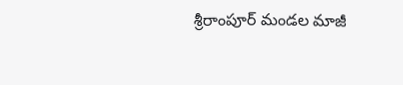శ్రీరాంపూర్ మండల మాజీ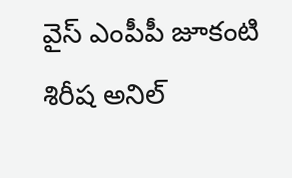వైస్ ఎంపీపీ జూకంటి శిరీష అనిల్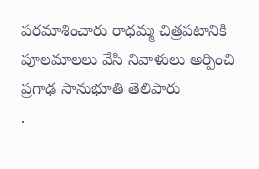పరమాశించారు రాధమ్మ చిత్రపటానికి పూలమాలలు వేసి నివాళులు అర్పించి ప్రగాఢ సానుభూతి తెలిపారు
.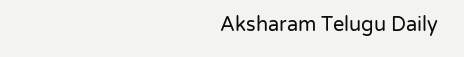Aksharam Telugu Daily